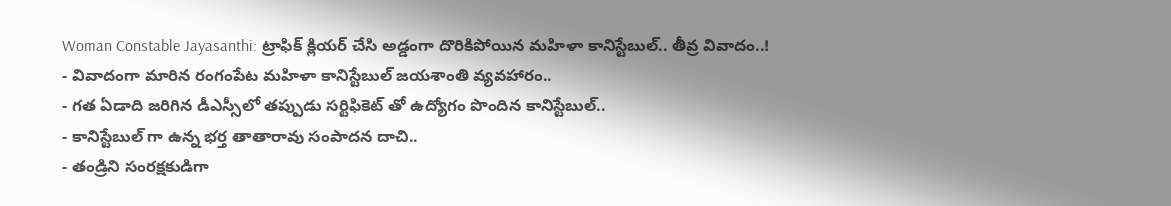Woman Constable Jayasanthi: ట్రాఫిక్ క్లియర్ చేసి అడ్డంగా దొరికిపోయిన మహిళా కానిస్టేబుల్.. తీవ్ర వివాదం..!
- వివాదంగా మారిన రంగంపేట మహిళా కానిస్టేబుల్ జయశాంతి వ్యవహారం..
- గత ఏడాది జరిగిన డీఎస్సీలో తప్పుడు సర్టిఫికెట్ తో ఉద్యోగం పొందిన కానిస్టేబుల్..
- కానిస్టేబుల్ గా ఉన్న భర్త తాతారావు సంపాదన దాచి..
- తండ్రిని సంరక్షకుడిగా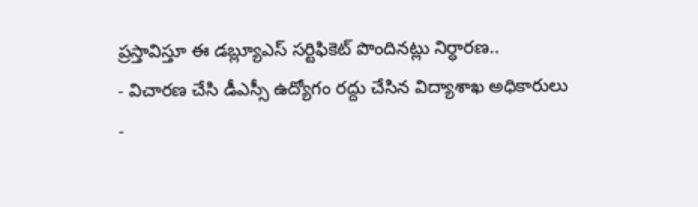ప్రస్తావిస్తూ ఈ డబ్ల్యూఎస్ సర్టిఫికెట్ పొందినట్లు నిర్ధారణ..
- విచారణ చేసి డీఎస్సీ ఉద్యోగం రద్దు చేసిన విద్యాశాఖ అధికారులు
-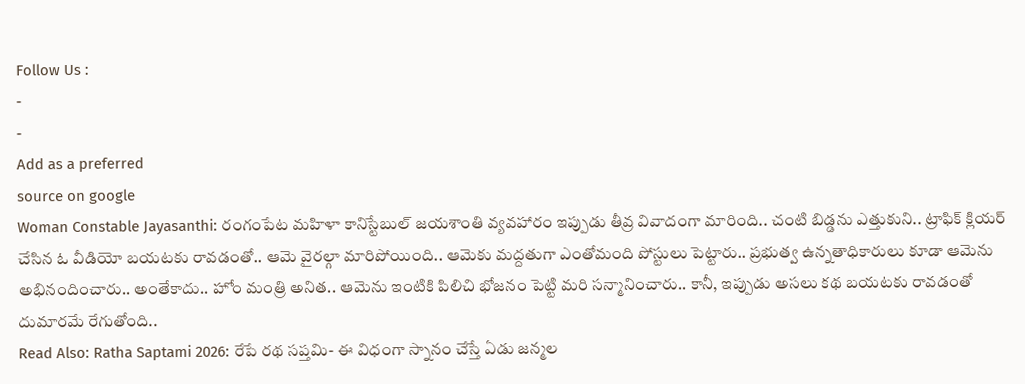Follow Us :
-
-
Add as a preferred
source on google
Woman Constable Jayasanthi: రంగంపేట మహిళా కానిస్టేబుల్ జయశాంతి వ్యవహారం ఇప్పుడు తీవ్ర వివాదంగా మారింది.. చంటి బిడ్డను ఎత్తుకుని.. ట్రాఫిక్ క్లియర్ చేసిన ఓ వీడియో బయటకు రావడంతో.. ఆమె వైరల్గా మారిపోయింది.. ఆమెకు మద్దతుగా ఎంతోమంది పోస్టులు పెట్టారు.. ప్రభుత్వ ఉన్నతాధికారులు కూడా ఆమెను అభినందించారు.. అంతేకాదు.. హోం మంత్రి అనిత.. ఆమెను ఇంటికి పిలిచి భోజనం పెట్టి మరి సన్మానించారు.. కానీ, ఇప్పుడు అసలు కథ బయటకు రావడంతో దుమారమే రేగుతోంది..
Read Also: Ratha Saptami 2026: రేపే రథ సప్తమి- ఈ విధంగా స్నానం చేస్తే ఏడు జన్మల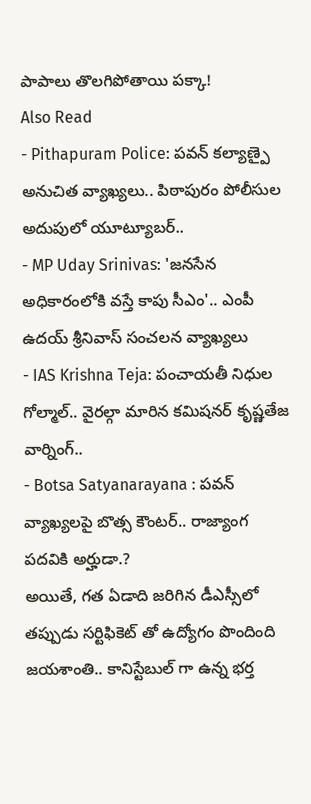పాపాలు తొలగిపోతాయి పక్కా!
Also Read
- Pithapuram Police: పవన్ కల్యాణ్పై అనుచిత వ్యాఖ్యలు.. పిఠాపురం పోలీసుల అదుపులో యూట్యూబర్..
- MP Uday Srinivas: 'జనసేన అధికారంలోకి వస్తే కాపు సీఎం'.. ఎంపీ ఉదయ్ శ్రీనివాస్ సంచలన వ్యాఖ్యలు
- IAS Krishna Teja: పంచాయతీ నిధుల గోల్మాల్.. వైరల్గా మారిన కమిషనర్ కృష్ణతేజ వార్నింగ్..
- Botsa Satyanarayana : పవన్ వ్యాఖ్యలపై బొత్స కౌంటర్.. రాజ్యాంగ పదవికి అర్హుడా.?
అయితే, గత ఏడాది జరిగిన డీఎస్సీలో తప్పుడు సర్టిఫికెట్ తో ఉద్యోగం పొందింది జయశాంతి.. కానిస్టేబుల్ గా ఉన్న భర్త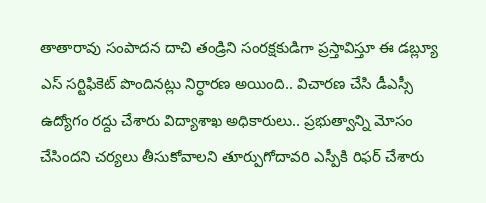తాతారావు సంపాదన దాచి తండ్రిని సంరక్షకుడిగా ప్రస్తావిస్తూ ఈ డబ్ల్యూ ఎస్ సర్టిఫికెట్ పొందినట్లు నిర్ధారణ అయింది.. విచారణ చేసి డీఎస్సీ ఉద్యోగం రద్దు చేశారు విద్యాశాఖ అధికారులు.. ప్రభుత్వాన్ని మోసం చేసిందని చర్యలు తీసుకోవాలని తూర్పుగోదావరి ఎస్పీకి రిఫర్ చేశారు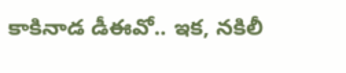కాకినాడ డీఈవో.. ఇక, నకిలీ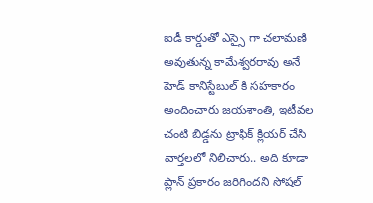ఐడీ కార్డుతో ఎస్సై గా చలామణి అవుతున్న కామేశ్వరరావు అనే హెడ్ కానిస్టేబుల్ కి సహకారం అందించారు జయశాంతి, ఇటీవల చంటి బిడ్డను ట్రాఫిక్ క్లియర్ చేసి వార్తలలో నిలిచారు.. అది కూడా ప్లాన్ ప్రకారం జరిగిందని సోషల్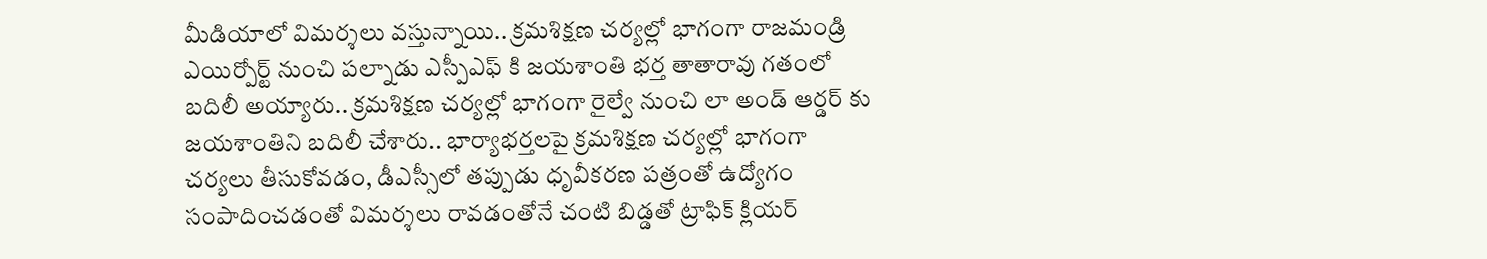మీడియాలో విమర్శలు వస్తున్నాయి.. క్రమశిక్షణ చర్యల్లో భాగంగా రాజమండ్రి ఎయిర్పోర్ట్ నుంచి పల్నాడు ఎస్పీఎఫ్ కి జయశాంతి భర్త తాతారావు గతంలో బదిలీ అయ్యారు.. క్రమశిక్షణ చర్యల్లో భాగంగా రైల్వే నుంచి లా అండ్ ఆర్డర్ కు జయశాంతిని బదిలీ చేశారు.. భార్యాభర్తలపై క్రమశిక్షణ చర్యల్లో భాగంగా చర్యలు తీసుకోవడం, డీఎస్సీలో తప్పుడు ధృవీకరణ పత్రంతో ఉద్యోగం సంపాదించడంతో విమర్శలు రావడంతోనే చంటి బిడ్డతో ట్రాఫిక్ క్లియర్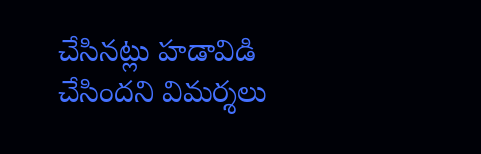చేసినట్లు హడావిడి చేసిందని విమర్శలు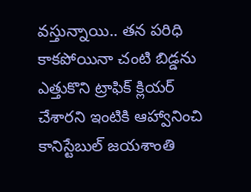వస్తున్నాయి.. తన పరిధి కాకపోయినా చంటి బిడ్డను ఎత్తుకొని ట్రాఫిక్ క్లియర్ చేశారని ఇంటికి ఆహ్వానించి కానిస్టేబుల్ జయశాంతి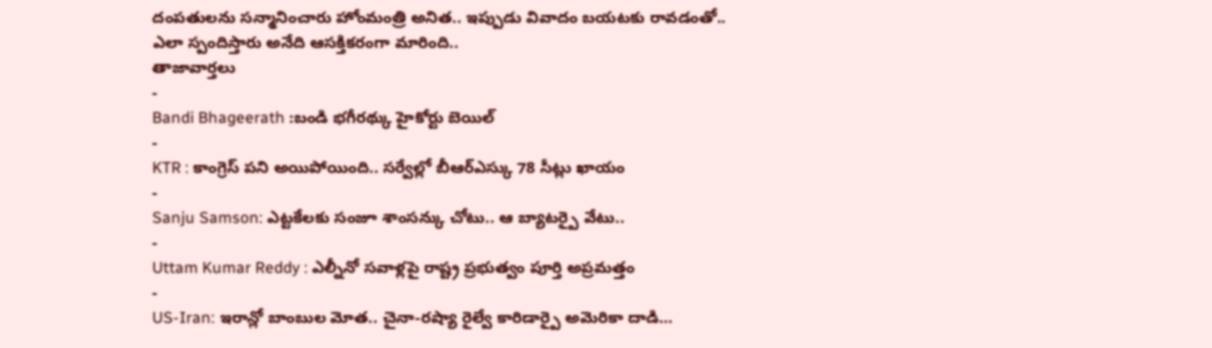దంపతులను సన్మానించారు హోంమంత్రి అనిత.. ఇప్పుడు వివాదం బయటకు రావడంతో.. ఎలా స్పందిస్తారు అనేది ఆసక్తికరంగా మారింది..
తాజావార్తలు
-
Bandi Bhageerath :బండి భగీరథ్కు హైకోర్టు బెయిల్
-
KTR : కాంగ్రెస్ పని అయిపోయింది.. సర్వేల్లో బీఆర్ఎస్కు 78 సీట్లు ఖాయం
-
Sanju Samson: ఎట్టకేలకు సంజూ శాంసన్కు చోటు.. ఆ బ్యాటర్పై వేటు..
-
Uttam Kumar Reddy : ఎల్నీనో సవాళ్లపై రాష్ట్ర ప్రభుత్వం పూర్తి అప్రమత్తం
-
US-Iran: ఇరాన్లో బాంబుల మోత.. చైనా-రష్యా రైల్వే కారిడార్పై అమెరికా దాడి…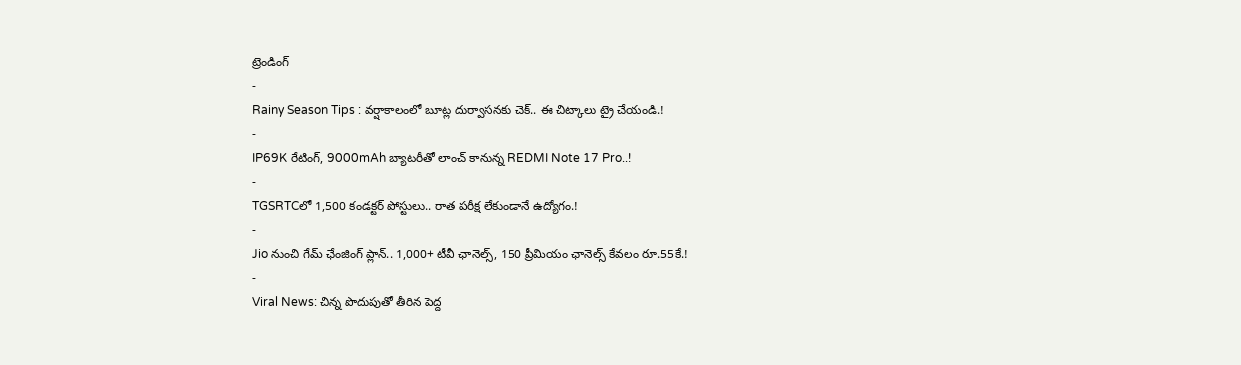ట్రెండింగ్
-
Rainy Season Tips : వర్షాకాలంలో బూట్ల దుర్వాసనకు చెక్.. ఈ చిట్కాలు ట్రై చేయండి.!
-
IP69K రేటింగ్, 9000mAh బ్యాటరీతో లాంచ్ కానున్న REDMI Note 17 Pro..!
-
TGSRTCలో 1,500 కండక్టర్ పోస్టులు.. రాత పరీక్ష లేకుండానే ఉద్యోగం.!
-
Jio నుంచి గేమ్ ఛేంజింగ్ ప్లాన్.. 1,000+ టీవీ ఛానెల్స్, 150 ప్రీమియం ఛానెల్స్ కేవలం రూ.55కే.!
-
Viral News: చిన్న పొదుపుతో తీరిన పెద్ద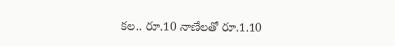కల.. రూ.10 నాణేలతో రూ.1.10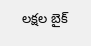లక్షల బైక్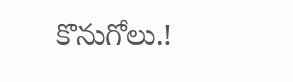కొనుగోలు.!